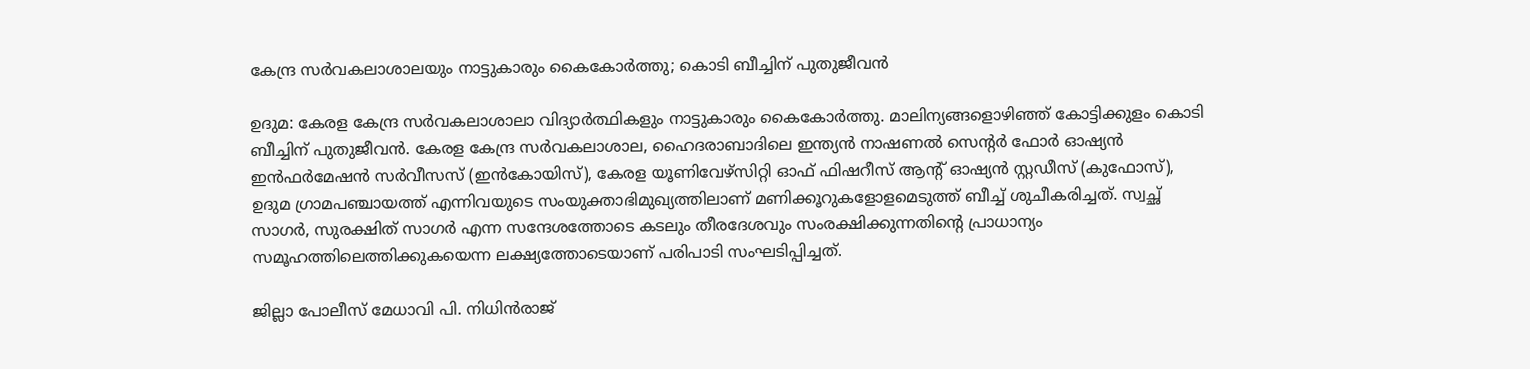കേന്ദ്ര സര്‍വകലാശാലയും നാട്ടുകാരും കൈകോര്‍ത്തു; കൊടി ബീച്ചിന് പുതുജീവന്‍

ഉദുമ: കേരള കേന്ദ്ര സര്‍വകലാശാലാ വിദ്യാര്‍ത്ഥികളും നാട്ടുകാരും കൈകോര്‍ത്തു. മാലിന്യങ്ങളൊഴിഞ്ഞ് കോട്ടിക്കുളം കൊടി ബീച്ചിന് പുതുജീവന്‍. കേരള കേന്ദ്ര സര്‍വകലാശാല, ഹൈദരാബാദിലെ ഇന്ത്യന്‍ നാഷണല്‍ സെന്റര്‍ ഫോര്‍ ഓഷ്യന്‍ ഇന്‍ഫര്‍മേഷന്‍ സര്‍വീസസ് (ഇന്‍കോയിസ്), കേരള യൂണിവേഴ്സിറ്റി ഓഫ് ഫിഷറീസ് ആന്റ് ഓഷ്യന്‍ സ്റ്റഡീസ് (കുഫോസ്), ഉദുമ ഗ്രാമപഞ്ചായത്ത് എന്നിവയുടെ സംയുക്താഭിമുഖ്യത്തിലാണ് മണിക്കൂറുകളോളമെടുത്ത് ബീച്ച് ശുചീകരിച്ചത്. സ്വച്ഛ് സാഗര്‍, സുരക്ഷിത് സാഗര്‍ എന്ന സന്ദേശത്തോടെ കടലും തീരദേശവും സംരക്ഷിക്കുന്നതിന്റെ പ്രാധാന്യം സമൂഹത്തിലെത്തിക്കുകയെന്ന ലക്ഷ്യത്തോടെയാണ് പരിപാടി സംഘടിപ്പിച്ചത്.

ജില്ലാ പോലീസ് മേധാവി പി. നിധിന്‍രാജ്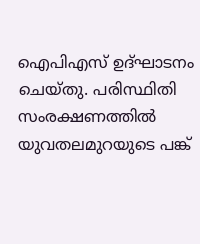ഐപിഎസ് ഉദ്ഘാടനം ചെയ്തു. പരിസ്ഥിതി സംരക്ഷണത്തില്‍ യുവതലമുറയുടെ പങ്ക്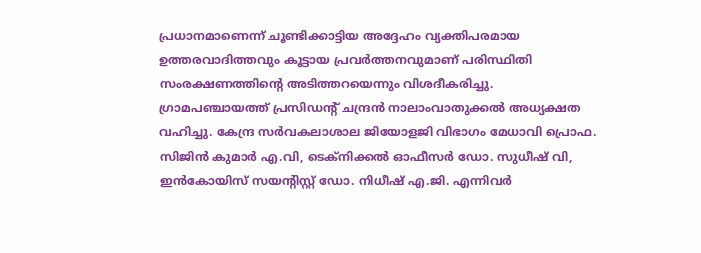പ്രധാനമാണെന്ന് ചൂണ്ടിക്കാട്ടിയ അദ്ദേഹം വ്യക്തിപരമായ ഉത്തരവാദിത്തവും കൂട്ടായ പ്രവര്‍ത്തനവുമാണ് പരിസ്ഥിതി സംരക്ഷണത്തിന്റെ അടിത്തറയെന്നും വിശദീകരിച്ചു. ഗ്രാമപഞ്ചായത്ത് പ്രസിഡന്റ് ചന്ദ്രന്‍ നാലാംവാതുക്കല്‍ അധ്യക്ഷത വഹിച്ചു. കേന്ദ്ര സര്‍വകലാശാല ജിയോളജി വിഭാഗം മേധാവി പ്രൊഫ. സിജിന്‍ കുമാര്‍ എ.വി, ടെക്നിക്കല്‍ ഓഫീസര്‍ ഡോ. സുധീഷ് വി, ഇന്‍കോയിസ് സയന്റിസ്റ്റ് ഡോ. നിധീഷ് എ.ജി. എന്നിവര്‍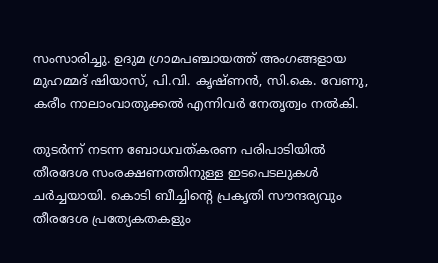സംസാരിച്ചു. ഉദുമ ഗ്രാമപഞ്ചായത്ത് അംഗങ്ങളായ മുഹമ്മദ് ഷിയാസ്, പി.വി. കൃഷ്ണന്‍, സി.കെ. വേണു, കരീം നാലാംവാതുക്കല്‍ എന്നിവര്‍ നേതൃത്വം നല്‍കി.

തുടര്‍ന്ന് നടന്ന ബോധവത്കരണ പരിപാടിയില്‍ തീരദേശ സംരക്ഷണത്തിനുള്ള ഇടപെടലുകള്‍ ചര്‍ച്ചയായി. കൊടി ബീച്ചിന്റെ പ്രകൃതി സൗന്ദര്യവും തീരദേശ പ്രത്യേകതകളും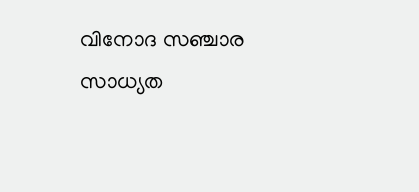വിനോദ സഞ്ചാര സാധ്യത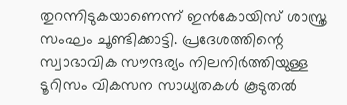തുറന്നിടുകയാണെന്ന് ഇന്‍കോയിസ് ശാസ്ത്ര സംഘം ചൂണ്ടിക്കാട്ടി. പ്രദേശത്തിന്റെ സ്വാഭാവിക സൗന്ദര്യം നിലനിര്‍ത്തിയുള്ള ടൂറിസം വികസന സാധ്യതകള്‍ കൂടുതല്‍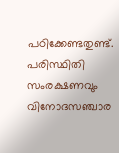പഠിക്കേണ്ടതുണ്ട്. പരിസ്ഥിതി സംരക്ഷണവും വിനോദസഞ്ചാര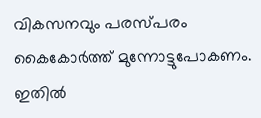വികസനവും പരസ്പരം കൈകോര്‍ത്ത് മുന്നോട്ടുപോകണം. ഇതില്‍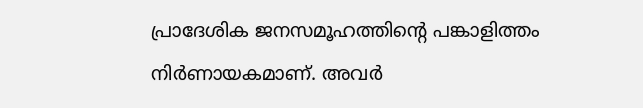പ്രാദേശിക ജനസമൂഹത്തിന്റെ പങ്കാളിത്തം നിര്‍ണായകമാണ്. അവര്‍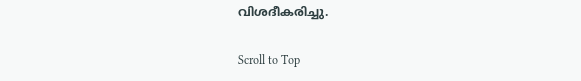വിശദീകരിച്ചു.

Scroll to Top